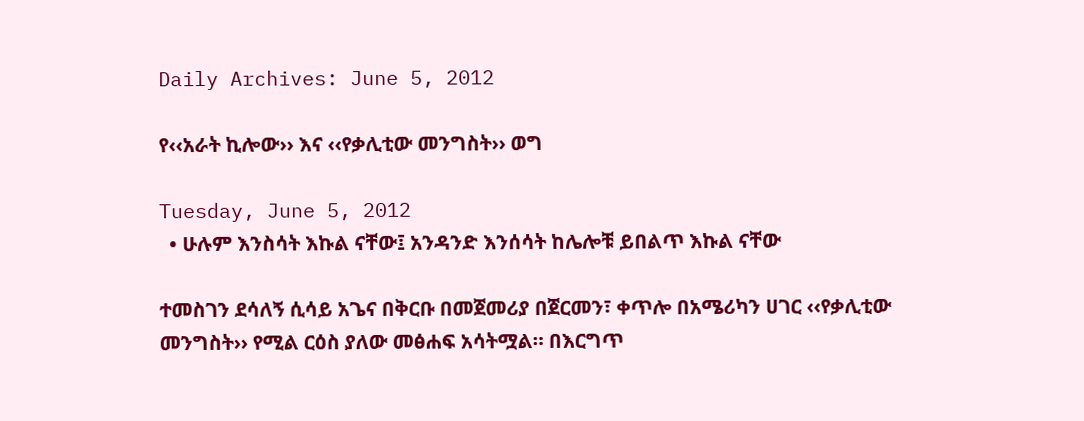Daily Archives: June 5, 2012

የ‹‹አራት ኪሎው›› እና ‹‹የቃሊቲው መንግስት›› ወግ

Tuesday, June 5, 2012
  • ሁሉም እንስሳት እኩል ናቸው፤ አንዳንድ እንሰሳት ከሌሎቹ ይበልጥ እኩል ናቸው

ተመስገን ደሳለኝ ሲሳይ አጌና በቅርቡ በመጀመሪያ በጀርመን፣ ቀጥሎ በአሜሪካን ሀገር ‹‹የቃሊቲው መንግስት›› የሚል ርዕስ ያለው መፅሐፍ አሳትሟል። በእርግጥ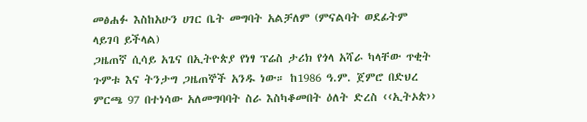መፅሐፉ እስከአሁን ሀገር ቤት መግባት አልቻለም (ምናልባት ወደፊትም ላይገባ ይችላል)
ጋዜጠኛ ሲሳይ አጌና በኢትዮጵያ የነፃ ፕሬስ ታሪክ የጎላ አሻራ ካላቸው ጥቂት ጉምቱ እና ትንታግ ጋዜጠኞች አንዱ ነው። ከ1986 ዓ.ም. ጀምሮ በድህረ ምርጫ 97 በተነሳው አለመግባባት ስራ እስካቆመበት ዕለት ድረስ ‹‹ኢትኦጵ››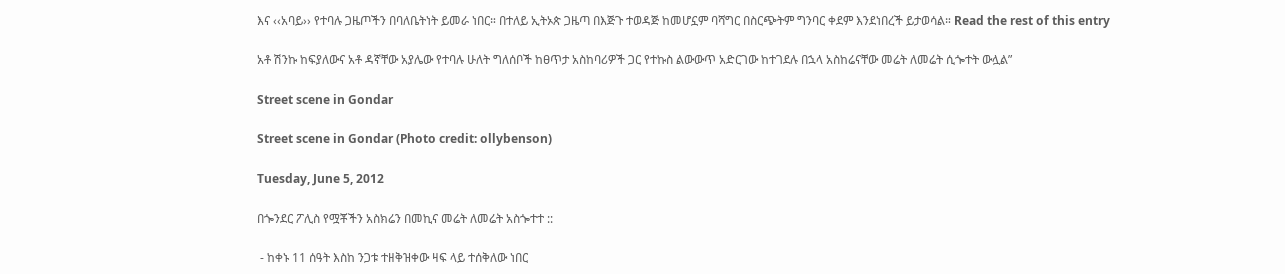እና ‹‹አባይ›› የተባሉ ጋዜጦችን በባለቤትነት ይመራ ነበር። በተለይ ኢትኦጵ ጋዜጣ በእጅጉ ተወዳጅ ከመሆኗም ባሻግር በስርጭትም ግንባር ቀደም እንደነበረች ይታወሳል። Read the rest of this entry

አቶ ሽንኩ ከፍያለውና አቶ ዳኛቸው አያሌው የተባሉ ሁለት ግለሰቦች ከፀጥታ አስከባሪዎች ጋር የተኩስ ልውውጥ አድርገው ከተገደሉ በኋላ አስከሬናቸው መሬት ለመሬት ሲጐተት ውሏል”

Street scene in Gondar

Street scene in Gondar (Photo credit: ollybenson)

Tuesday, June 5, 2012

በጐንደር ፖሊስ የሟቾችን አስክሬን በመኪና መሬት ለመሬት አስጐተተ ::

 - ከቀኑ 11 ሰዓት እስከ ንጋቱ ተዘቅዝቀው ዛፍ ላይ ተሰቅለው ነበር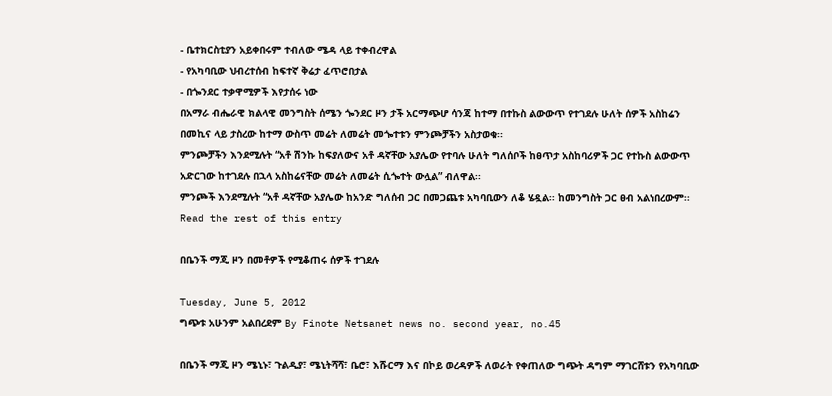- ቤተክርስቲያን አይቀበሩም ተብለው ሜዳ ላይ ተቀብረዋል
- የአካባቢው ህብረተሰብ ከፍተኛ ቅሬታ ፈጥሮበታል
- በጐንደር ተቃዋሚዎች እየታሰሩ ነው
በአማራ ብሔራዊ ክልላዊ መንግስት ሰሜን ጐንደር ዞን ታች አርማጭሆ ሳንጃ ከተማ በተኩስ ልውውጥ የተገደሉ ሁለት ሰዎች አስከሬን በመኪና ላይ ታስረው ከተማ ውስጥ መሬት ለመሬት መጐተቱን ምንጮቻችን አስታወቁ፡፡
ምንጮቻችን እንደሚሉት “አቶ ሽንኩ ከፍያለውና አቶ ዳኛቸው አያሌው የተባሉ ሁለት ግለሰቦች ከፀጥታ አስከባሪዎች ጋር የተኩስ ልውውጥ አድርገው ከተገደሉ በኋላ አስከሬናቸው መሬት ለመሬት ሲጐተት ውሏል” ብለዋል፡፡
ምንጮች እንደሚሉት “አቶ ዳኛቸው አያሌው ከአንድ ግለሰብ ጋር በመጋጨቱ አካባቢውን ለቆ ሄዷል፡፡ ከመንግስት ጋር ፀብ አልነበረውም፡፡ Read the rest of this entry

በቤንች ማጂ ዞን በመቶዎች የሚቆጠሩ ሰዎች ተገደሉ

Tuesday, June 5, 2012
ግጭቱ አሁንም አልበረደም By Finote Netsanet news no. second year, no.45

በቤንች ማጂ ዞን ሜኒኑ፣ ጉልዲያ፣ ሜኒትሻሻ፣ ቤሮ፣ እሹርማ እና በኮይ ወረዳዎች ለወራት የቀጠለው ግጭት ዳግም ማገርሸቱን የአካባቢው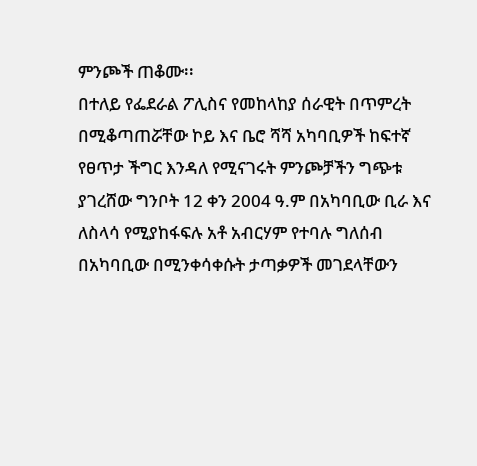ምንጮች ጠቆሙ፡፡
በተለይ የፌደራል ፖሊስና የመከላከያ ሰራዊት በጥምረት በሚቆጣጠሯቸው ኮይ እና ቤሮ ሻሻ አካባቢዎች ከፍተኛ የፀጥታ ችግር እንዳለ የሚናገሩት ምንጮቻችን ግጭቱ ያገረሸው ግንቦት 12 ቀን 2004 ዓ.ም በአካባቢው ቢራ እና ለስላሳ የሚያከፋፍሉ አቶ አብርሃም የተባሉ ግለሰብ በአካባቢው በሚንቀሳቀሱት ታጣቃዎች መገደላቸውን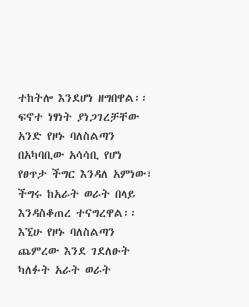ተከትሎ እንደሆነ ዘግበዋል፡፡
ፍኖተ ነፃነት ያነጋገረቻቸው አንድ የዞኑ ባለስልጣን በአካባቢው አሳሳቢ የሆነ የፀጥታ ችግር እንዳለ አምነው፣ ችግሩ ከአራት ወራት በላይ እንዳስቆጠረ ተናግረዋል፡፡ እኚሁ የዞኑ ባለስልጣን ጨምረው እንደ ገደለፁት ካለፉት አራት ወራት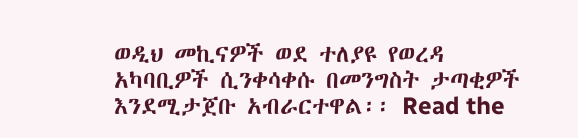ወዲህ መኪናዎች ወደ ተለያዩ የወረዳ አካባቢዎች ሲንቀሳቀሱ በመንግስት ታጣቂዎች እንደሚታጀቡ አብራርተዋል፡፡ Read the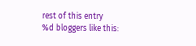rest of this entry
%d bloggers like this: